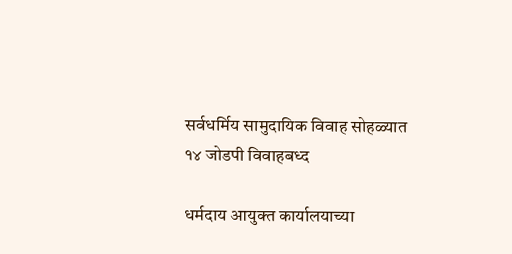सर्वधर्मिय सामुदायिक विवाह सोहळ्यात १४ जोडपी विवाहबध्द

धर्मदाय आयुक्त कार्यालयाच्या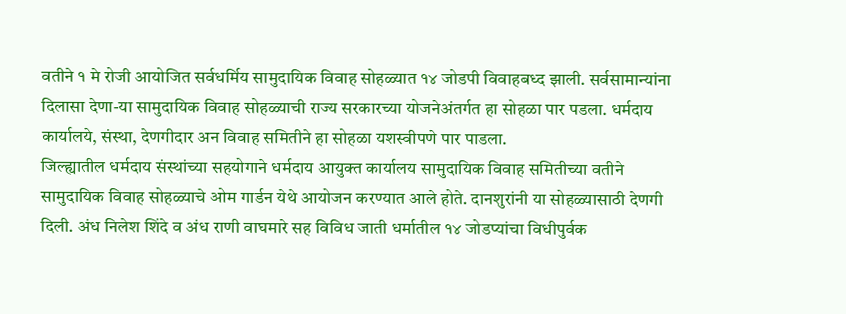वतीने १ मे रोजी आयोजित सर्वधर्मिय सामुदायिक विवाह सोहळ्यात १४ जोडपी विवाहबध्द झाली. सर्वसामान्यांना दिलासा देणा-या सामुदायिक विवाह सोहळ्याची राज्य सरकारच्या योजनेअंतर्गत हा सोहळा पार पडला. धर्मदाय कार्यालये, संस्था, देणगीदार अन विवाह समितीने हा सोहळा यशस्वीपणे पार पाडला.
जिल्ह्यातील धर्मदाय संस्थांच्या सहयोगाने धर्मदाय आयुक्त कार्यालय सामुदायिक विवाह समितीच्या वतीने सामुदायिक विवाह सोहळ्याचे ओम गार्डन येथे आयोजन करण्यात आले होते. दानशुरांनी या सोहळ्यासाठी देणगी दिली. अंध निलेश शिंदे व अंध राणी वाघमारे सह विविध जाती धर्मातील १४ जोडप्यांचा विधीपुर्वक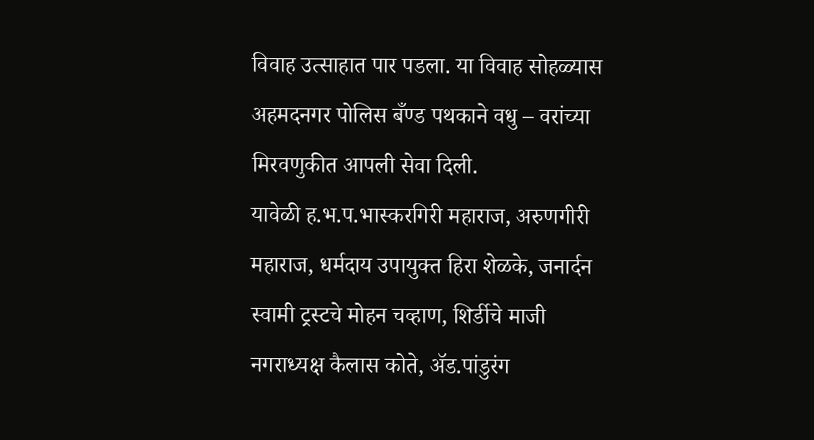विवाह उत्साहात पार पडला. या विवाह सोहळ्यास अहमदनगर पोलिस बँण्ड पथकाने वधु – वरांच्या मिरवणुकीत आपली सेवा दिली.
यावेळी ह.भ.प.भास्करगिरी महाराज, अरुणगीरी महाराज, धर्मदाय उपायुक्त हिरा शेळके, जनार्दन स्वामी ट्रस्टचे मोहन चव्हाण, शिर्डीचे माजी नगराध्यक्ष कैलास कोते, अ‍ॅड.पांडुरंग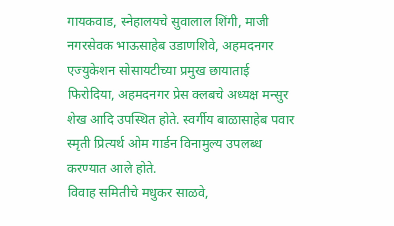गायकवाड, स्नेहालयचे सुवालाल शिंगी, माजी नगरसेवक भाऊसाहेब उडाणशिवे, अहमदनगर एज्युकेशन सोसायटीच्या प्रमुख छायाताई फिरोदिया, अहमदनगर प्रेस क्लबचे अध्यक्ष मन्सुर शेख आदि उपस्थित होते. स्वर्गीय बाळासाहेब पवार स्मृती प्रित्यर्थ ओम गार्डन विनामुल्य उपलब्ध करण्यात आले होते.
विवाह समितीचे मधुकर साळवे,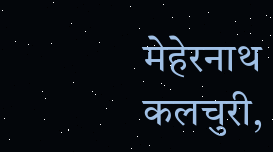मेहेरनाथ कलचुरी,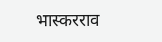भास्करराव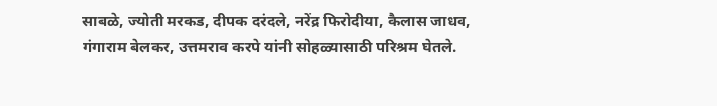साबळे, ज्योती मरकड, दीपक दरंदले, नरेंद्र फिरोदीया, कैलास जाधव, गंगाराम बेलकर, उत्तमराव करपे यांनी सोहळ्यासाठी परिश्रम घेतले.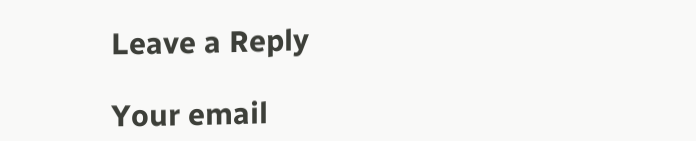Leave a Reply

Your email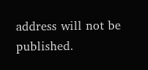address will not be published.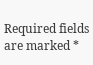Required fields are marked *